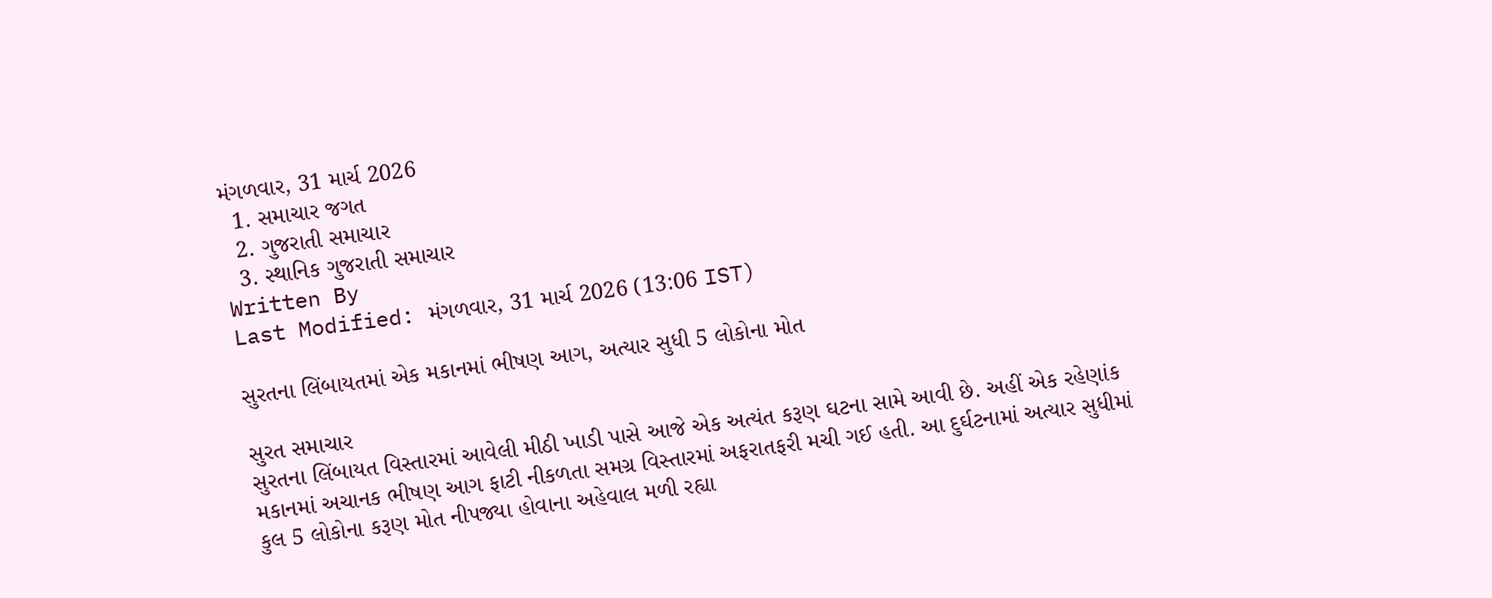મંગળવાર, 31 માર્ચ 2026
  1. સમાચાર જગત
  2. ગુજરાતી સમાચાર
  3. સ્થાનિક ગુજરાતી સમાચાર
Written By
Last Modified: મંગળવાર, 31 માર્ચ 2026 (13:06 IST)

સુરતના લિંબાયતમાં એક મકાનમાં ભીષણ આગ, અત્યાર સુધી 5 લોકોના મોત

સુરત સમાચાર
સુરતના લિંબાયત વિસ્તારમાં આવેલી મીઠી ખાડી પાસે આજે એક અત્યંત કરૂણ ઘટના સામે આવી છે. અહીં એક રહેણાંક મકાનમાં અચાનક ભીષણ આગ ફાટી નીકળતા સમગ્ર વિસ્તારમાં અફરાતફરી મચી ગઈ હતી. આ દુર્ઘટનામાં અત્યાર સુધીમાં કુલ 5 લોકોના કરૂણ મોત નીપજ્યા હોવાના અહેવાલ મળી રહ્યા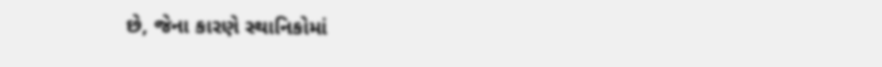છે, જેના કારણે સ્થાનિકોમાં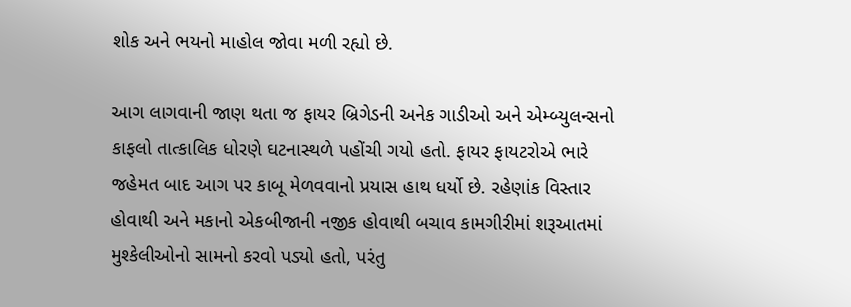શોક અને ભયનો માહોલ જોવા મળી રહ્યો છે.

આગ લાગવાની જાણ થતા જ ફાયર બ્રિગેડની અનેક ગાડીઓ અને એમ્બ્યુલન્સનો કાફલો તાત્કાલિક ધોરણે ઘટનાસ્થળે પહોંચી ગયો હતો. ફાયર ફાયટરોએ ભારે જહેમત બાદ આગ પર કાબૂ મેળવવાનો પ્રયાસ હાથ ધર્યો છે. રહેણાંક વિસ્તાર હોવાથી અને મકાનો એકબીજાની નજીક હોવાથી બચાવ કામગીરીમાં શરૂઆતમાં મુશ્કેલીઓનો સામનો કરવો પડ્યો હતો, પરંતુ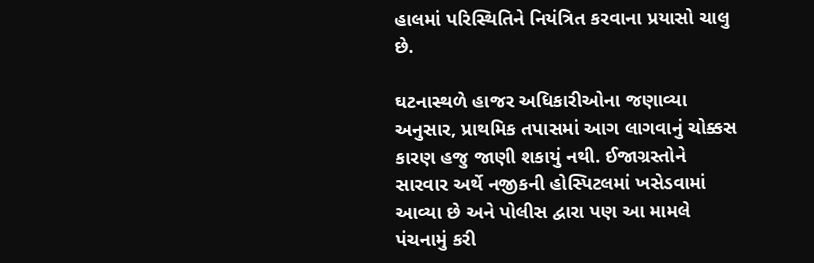હાલમાં પરિસ્થિતિને નિયંત્રિત કરવાના પ્રયાસો ચાલુ છે.

ઘટનાસ્થળે હાજર અધિકારીઓના જણાવ્યા અનુસાર, પ્રાથમિક તપાસમાં આગ લાગવાનું ચોક્કસ કારણ હજુ જાણી શકાયું નથી. ઈજાગ્રસ્તોને સારવાર અર્થે નજીકની હોસ્પિટલમાં ખસેડવામાં આવ્યા છે અને પોલીસ દ્વારા પણ આ મામલે પંચનામું કરી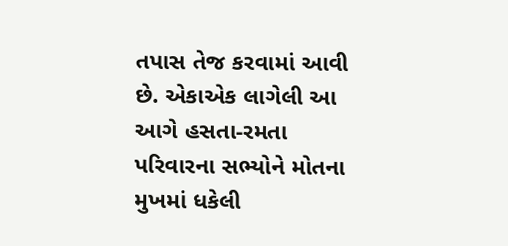તપાસ તેજ કરવામાં આવી છે. એકાએક લાગેલી આ આગે હસતા-રમતા પરિવારના સભ્યોને મોતના મુખમાં ધકેલી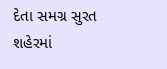દેતા સમગ્ર સુરત શહેરમાં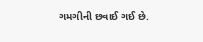ગમગીની છવાઈ ગઈ છે.